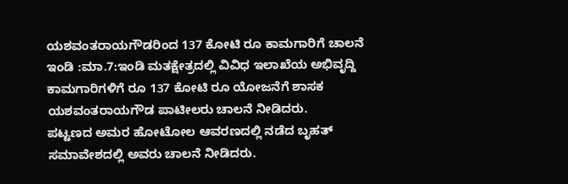ಯಶವಂತರಾಯಗೌಡರಿಂದ 137 ಕೋಟಿ ರೂ ಕಾಮಗಾರಿಗೆ ಚಾಲನೆ
ಇಂಡಿ :ಮಾ.7:ಇಂಡಿ ಮತಕ್ಷೇತ್ರದಲ್ಲಿ ವಿವಿಧ ಇಲಾಖೆಯ ಅಭಿವೃದ್ದಿ ಕಾಮಗಾರಿಗಳಿಗೆ ರೂ 137 ಕೋಟಿ ರೂ ಯೋಜನೆಗೆ ಶಾಸಕ ಯಶವಂತರಾಯಗೌಡ ಪಾಟೀಲರು ಚಾಲನೆ ನೀಡಿದರು.
ಪಟ್ಟಣದ ಅಮರ ಹೋಟೋಲ ಆವರಣದಲ್ಲಿ ನಡೆದ ಬೃಹತ್ ಸಮಾವೇಶದಲ್ಲಿ ಅವರು ಚಾಲನೆ ನೀಡಿದರು.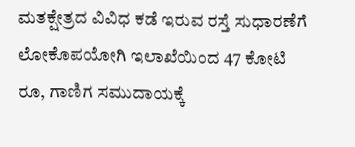ಮತಕ್ಷೇತ್ರದ ವಿವಿಧ ಕಡೆ ಇರುವ ರಸ್ತೆ ಸುಧಾರಣೆಗೆ ಲೋಕೊಪಯೋಗಿ ಇಲಾಖೆಯಿಂದ 47 ಕೋಟಿ ರೂ, ಗಾಣಿಗ ಸಮುದಾಯಕ್ಕೆ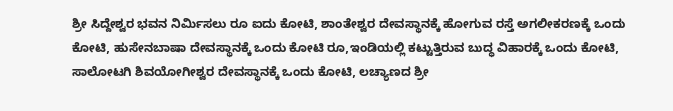ಶ್ರೀ ಸಿದ್ದೇಶ್ವರ ಭವನ ನಿರ್ಮಿಸಲು ರೂ ಐದು ಕೋಟಿ, ಶಾಂತೇಶ್ವರ ದೇವಸ್ಥಾನಕ್ಕೆ ಹೋಗುವ ರಸ್ತೆ ಅಗಲೀಕರಣಕ್ಕೆ ಒಂದು ಕೋಟಿ, ಹುಸೇನಬಾಷಾ ದೇವಸ್ಥಾನಕ್ಕೆ ಒಂದು ಕೋಟಿ ರೂ,ಇಂಡಿಯಲ್ಲಿ ಕಟ್ಟುತ್ತಿರುವ ಬುದ್ಧ ವಿಹಾರಕ್ಕೆ ಒಂದು ಕೋಟಿ, ಸಾಲೋಟಗಿ ಶಿವಯೋಗೀಶ್ವರ ದೇವಸ್ಥಾನಕ್ಕೆ ಒಂದು ಕೋಟಿ, ಲಚ್ಯಾಣದ ಶ್ರೀ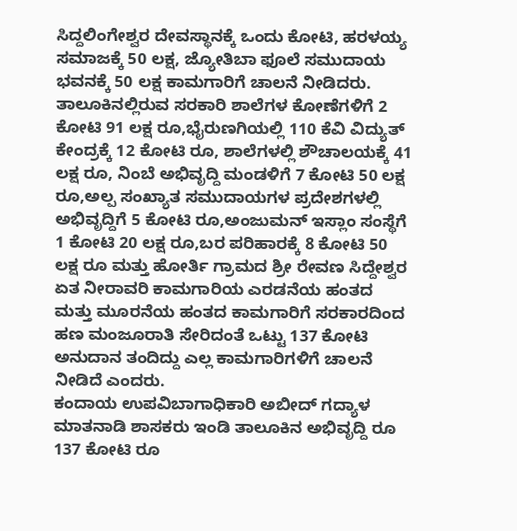ಸಿದ್ದಲಿಂಗೇಶ್ವರ ದೇವಸ್ಥಾನಕ್ಕೆ ಒಂದು ಕೋಟಿ, ಹರಳಯ್ಯ ಸಮಾಜಕ್ಕೆ 50 ಲಕ್ಷ, ಜ್ಯೋತಿಬಾ ಫೂಲೆ ಸಮುದಾಯ ಭವನಕ್ಕೆ 50 ಲಕ್ಷ ಕಾಮಗಾರಿಗೆ ಚಾಲನೆ ನೀಡಿದರು.
ತಾಲೂಕಿನಲ್ಲಿರುವ ಸರಕಾರಿ ಶಾಲೆಗಳ ಕೋಣೆಗಳಿಗೆ 2 ಕೋಟಿ 91 ಲಕ್ಷ ರೂ,ಭೈರುಣಗಿಯಲ್ಲಿ 110 ಕೆವಿ ವಿದ್ಯುತ್ ಕೇಂದ್ರಕ್ಕೆ 12 ಕೋಟಿ ರೂ, ಶಾಲೆಗಳಲ್ಲಿ ಶೌಚಾಲಯಕ್ಕೆ 41 ಲಕ್ಷ ರೂ, ನಿಂಬೆ ಅಭಿವೃದ್ದಿ ಮಂಡಳಿಗೆ 7 ಕೋಟಿ 50 ಲಕ್ಷ ರೂ,ಅಲ್ಪ ಸಂಖ್ಯಾತ ಸಮುದಾಯಗಳ ಪ್ರದೇಶಗಳಲ್ಲಿ ಅಭಿವೃದ್ದಿಗೆ 5 ಕೋಟಿ ರೂ,ಅಂಜುಮನ್ ಇಸ್ಲಾಂ ಸಂಸ್ಥೆಗೆ 1 ಕೋಟಿ 20 ಲಕ್ಷ ರೂ,ಬರ ಪರಿಹಾರಕ್ಕೆ 8 ಕೋಟಿ 50 ಲಕ್ಷ ರೂ ಮತ್ತು ಹೋರ್ತಿ ಗ್ರಾಮದ ಶ್ರೀ ರೇವಣ ಸಿದ್ದೇಶ್ವರ ಏತ ನೀರಾವರಿ ಕಾಮಗಾರಿಯ ಎರಡನೆಯ ಹಂತದ ಮತ್ತು ಮೂರನೆಯ ಹಂತದ ಕಾಮಗಾರಿಗೆ ಸರಕಾರದಿಂದ ಹಣ ಮಂಜೂರಾತಿ ಸೇರಿದಂತೆ ಒಟ್ಟು 137 ಕೋಟಿ ಅನುದಾನ ತಂದಿದ್ದು ಎಲ್ಲ ಕಾಮಗಾರಿಗಳಿಗೆ ಚಾಲನೆ ನೀಡಿದೆ ಎಂದರು.
ಕಂದಾಯ ಉಪವಿಬಾಗಾಧಿಕಾರಿ ಅಬೀದ್ ಗದ್ಯಾಳ ಮಾತನಾಡಿ ಶಾಸಕರು ಇಂಡಿ ತಾಲೂಕಿನ ಅಭಿವೃದ್ದಿ ರೂ 137 ಕೋಟಿ ರೂ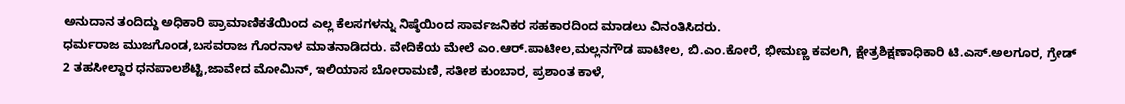ಅನುದಾನ ತಂದಿದ್ದು ಅಧಿಕಾರಿ ಪ್ರಾಮಾಣಿಕತೆಯಿಂದ ಎಲ್ಲ ಕೆಲಸಗಳನ್ನು ನಿಷ್ಠೆಯಿಂದ ಸಾರ್ವಜನಿಕರ ಸಹಕಾರದಿಂದ ಮಾಡಲು ವಿನಂತಿಸಿದರು.
ಧರ್ಮರಾಜ ಮುಜಗೊಂಡ,ಬಸವರಾಜ ಗೊರನಾಳ ಮಾತನಾಡಿದರು. ವೇದಿಕೆಯ ಮೇಲೆ ಎಂ.ಆರ್.ಪಾಟೀಲ,ಮಲ್ಲನಗೌಡ ಪಾಟೀಲ, ಬಿ.ಎಂ.ಕೋರೆ, ಭೀಮಣ್ಣ ಕವಲಗಿ, ಕ್ಷೇತ್ರಶಿಕ್ಷಣಾಧಿಕಾರಿ ಟಿ.ಎಸ್.ಅಲಗೂರ, ಗ್ರೇಡ್ 2 ತಹಸೀಲ್ದಾರ ಧನಪಾಲಶೆಟ್ಟಿ,ಜಾವೇದ ಮೋಮಿನ್, ಇಲಿಯಾಸ ಬೋರಾಮಣಿ, ಸತೀಶ ಕುಂಬಾರ, ಪ್ರಶಾಂತ ಕಾಳೆ,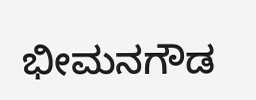ಭೀಮನಗೌಡ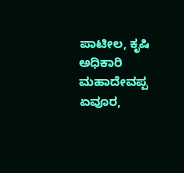ಪಾಟೀಲ, ಕೃಷಿ ಅಧಿಕಾರಿ ಮಹಾದೇವಪ್ಪ ಏವೂರ,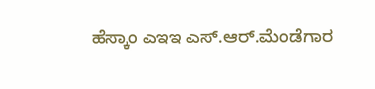ಹೆಸ್ಕಾಂ ಎಇಇ ಎಸ್.ಆರ್.ಮೆಂಡೆಗಾರ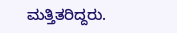ಮತ್ತಿತರಿದ್ದರು.